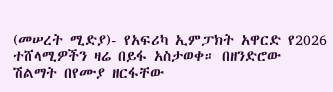(መሠረት ሚድያ)- የአፍሪካ ኢምፓክት አዋርድ የ2026 ተሸላሚዎችን ዛሬ በይፋ አስታወቀ። በዘንድሮው ሽልማት በየሙያ ዘርፋቸው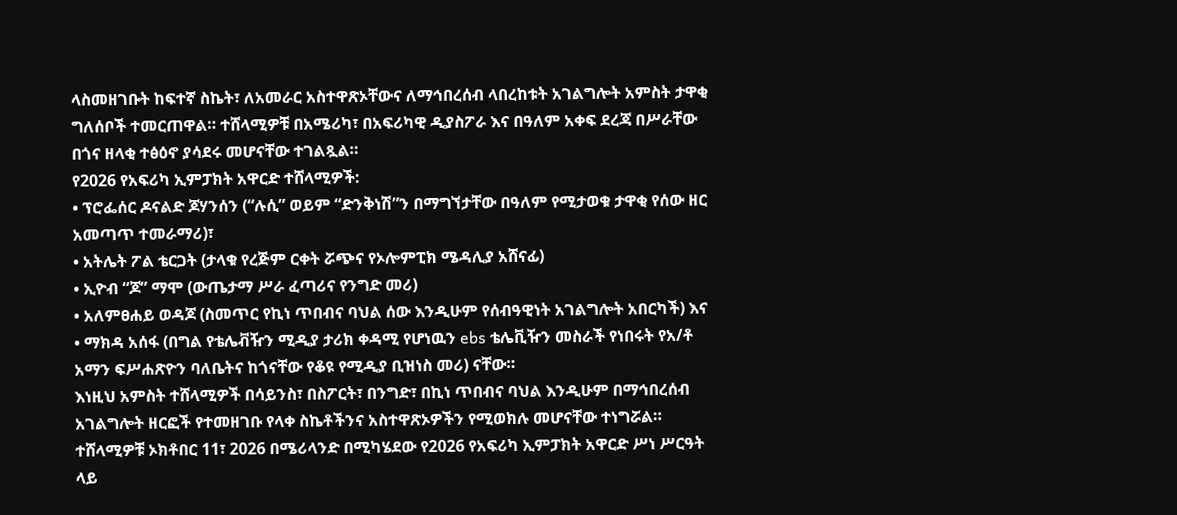ላስመዘገቡት ከፍተኛ ስኬት፣ ለአመራር አስተዋጽኦቸውና ለማኅበረሰብ ላበረከቱት አገልግሎት አምስት ታዋቂ ግለሰቦች ተመርጠዋል። ተሸላሚዎቹ በአሜሪካ፣ በአፍሪካዊ ዲያስፖራ እና በዓለም አቀፍ ደረጃ በሥራቸው በጎና ዘላቂ ተፅዕኖ ያሳደሩ መሆናቸው ተገልጿል።
የ2026 የአፍሪካ ኢምፓክት አዋርድ ተሸላሚዎች:
• ፕሮፌሰር ዶናልድ ጆሃንሰን (“ሉሲ” ወይም “ድንቅነሽ”ን በማግኘታቸው በዓለም የሚታወቁ ታዋቂ የሰው ዘር አመጣጥ ተመራማሪ)፣
• አትሌት ፖል ቴርጋት (ታላቁ የረጅም ርቀት ሯጭና የኦሎምፒክ ሜዳሊያ አሸናፊ)
• ኢዮብ “ጆ” ማሞ (ውጤታማ ሥራ ፈጣሪና የንግድ መሪ)
• አለምፀሐይ ወዳጆ (ስመጥር የኪነ ጥበብና ባህል ሰው እንዲሁም የሰብዓዊነት አገልግሎት አበርካች) እና
• ማክዳ አሰፋ (በግል የቴሌቭዥን ሚዲያ ታሪክ ቀዳሚ የሆነዉን ebs ቴሌቪዥን መስራች የነበሩት የአ/ቶ አማን ፍሥሐጽዮን ባለቤትና ከጎናቸው የቆዩ የሚዲያ ቢዝነስ መሪ) ናቸው።
እነዚህ አምስት ተሸላሚዎች በሳይንስ፣ በስፖርት፣ በንግድ፣ በኪነ ጥበብና ባህል እንዲሁም በማኅበረሰብ አገልግሎት ዘርፎች የተመዘገቡ የላቀ ስኬቶችንና አስተዋጽኦዎችን የሚወክሉ መሆናቸው ተነግሯል።
ተሸላሚዎቹ ኦክቶበር 11፣ 2026 በሜሪላንድ በሚካሄደው የ2026 የአፍሪካ ኢምፓክት አዋርድ ሥነ ሥርዓት ላይ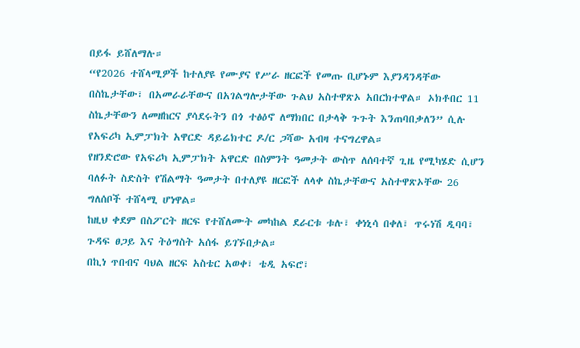በይፋ ይሸለማሉ።
“የ2026 ተሸላሚዎች ከተለያዩ የሙያና የሥራ ዘርፎች የመጡ ቢሆኑም እያንዳንዳቸው በስኬታቸው፣ በአመራራቸውና በአገልግሎታቸው ጉልህ አስተዋጽኦ አበርክተዋል። ኦክቶበር 11 ስኬታቸውን ለመዘከርና ያሳደሩትን በጎ ተፅዕኖ ለማክበር በታላቅ ጉጉት እንጠባበቃለን” ሲሉ የአፍሪካ ኢምፓክት አዋርድ ዳይሬክተር ዶ/ር ጋሻው አብዛ ተናግረዋል።
የዘንድሮው የአፍሪካ ኢምፓክት አዋርድ በስምንት ዓመታት ውስጥ ለሰባተኛ ጊዜ የሚካሄድ ሲሆን ባለፉት ስድስት የሽልማት ዓመታት በተለያዩ ዘርፎች ለላቀ ስኬታቸውና አስተዋጽኦቸው 26 ግለሰቦች ተሸላሚ ሆነዋል።
ከዚህ ቀደም በስፖርት ዘርፍ የተሸለሙት መካከል ደራርቱ ቱሉ፣ ቀነኒሳ በቀለ፣ ጥሩነሽ ዲባባ፣ ጉዳፍ ፀጋይ እና ትዕግስት አሰፋ ይገኙበታል።
በኪነ ጥበብና ባህል ዘርፍ አስቴር አወቀ፣ ቴዲ አፍሮ፣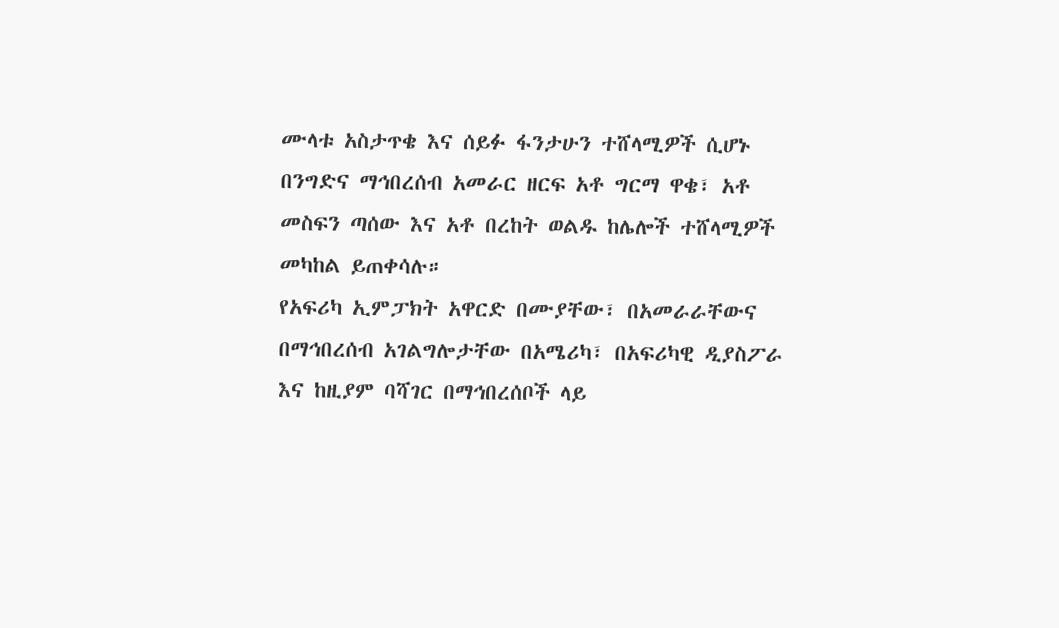ሙላቱ አስታጥቄ እና ሰይፉ ፋንታሁን ተሸላሚዎች ሲሆኑ በንግድና ማኅበረሰብ አመራር ዘርፍ አቶ ግርማ ዋቄ፣ አቶ መስፍን ጣሰው እና አቶ በረከት ወልዱ ከሌሎች ተሸላሚዎች መካከል ይጠቀሳሉ።
የአፍሪካ ኢምፓክት አዋርድ በሙያቸው፣ በአመራራቸውና በማኅበረሰብ አገልግሎታቸው በአሜሪካ፣ በአፍሪካዊ ዲያስፖራ እና ከዚያም ባሻገር በማኅበረሰቦች ላይ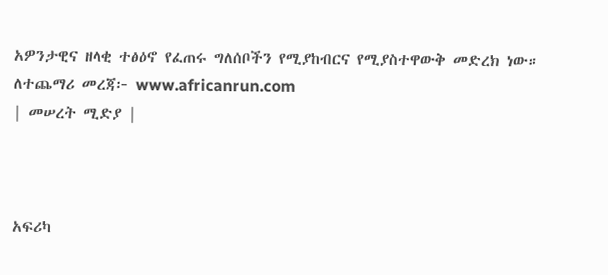አዎንታዊና ዘላቂ ተፅዕኖ የፈጠሩ ግለሰቦችን የሚያከብርና የሚያስተዋውቅ መድረክ ነው። ለተጨማሪ መረጃ፦ www.africanrun.com
| መሠረት ሚድያ |



አፍሪካ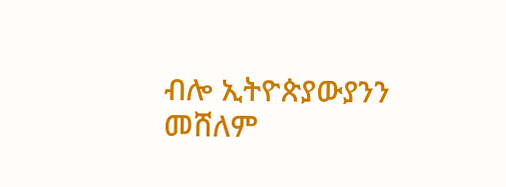ብሎ ኢትዮጵያውያንን መሸለም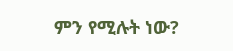ምን የሚሉት ነው?